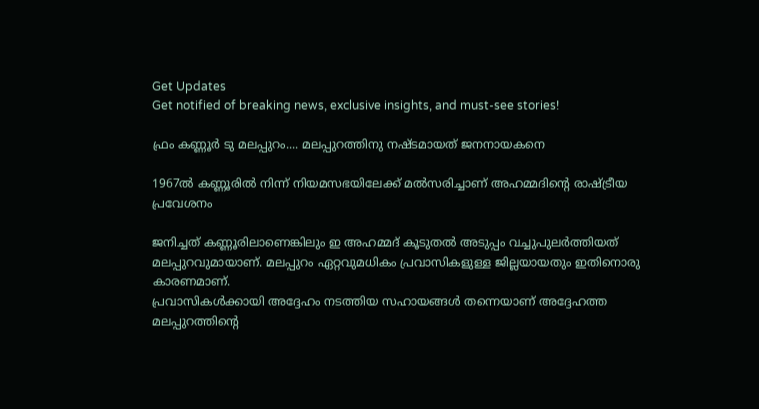Get Updates
Get notified of breaking news, exclusive insights, and must-see stories!

ഫ്രം കണ്ണൂര്‍ ടു മലപ്പുറം.... മലപ്പുറത്തിനു നഷ്ടമായത് ജനനായകനെ

1967ല്‍ കണ്ണൂരില്‍ നിന്ന് നിയമസഭയിലേക്ക് മല്‍സരിച്ചാണ് അഹമ്മദിന്‍റെ രാഷ്ട്രീയ പ്രവേശനം

ജനിച്ചത് കണ്ണൂരിലാണെങ്കിലും ഇ അഹമ്മദ് കൂടുതല്‍ അടുപ്പം വച്ചുപുലര്‍ത്തിയത് മലപ്പുറവുമായാണ്. മലപ്പുറം ഏറ്റവുമധികം പ്രവാസികളുള്ള ജില്ലയായതും ഇതിനൊരു കാരണമാണ്.
പ്രവാസികള്‍ക്കായി അദ്ദേഹം നടത്തിയ സഹായങ്ങള്‍ തന്നെയാണ് അദ്ദേഹത്ത മലപ്പുറത്തിന്റെ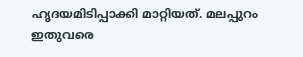ഹൃദയമിടിപ്പാക്കി മാറ്റിയത്. മലപ്പുറം ഇതുവരെ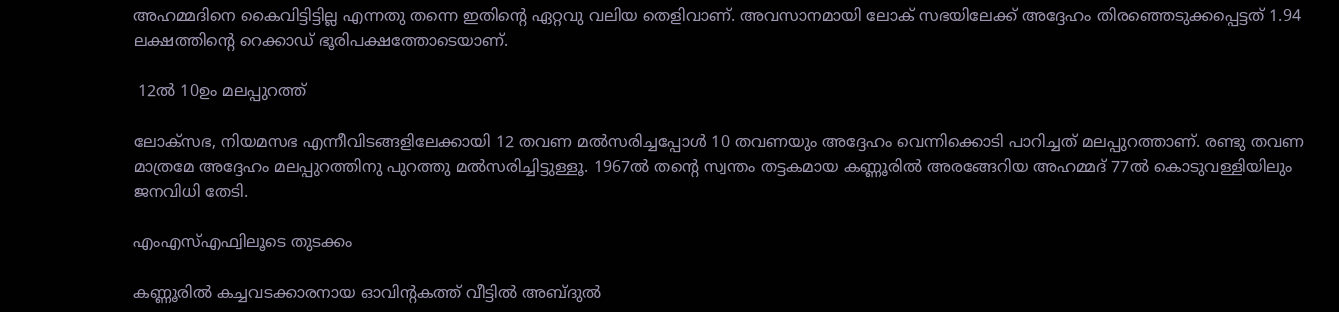അഹമ്മദിനെ കൈവിട്ടിട്ടില്ല എന്നതു തന്നെ ഇതിന്റെ ഏറ്റവു വലിയ തെളിവാണ്. അവസാനമായി ലോക് സഭയിലേക്ക് അദ്ദേഹം തിരഞ്ഞെടുക്കപ്പെട്ടത് 1.94 ലക്ഷത്തിന്റെ റെക്കാഡ് ഭൂരിപക്ഷത്തോടെയാണ്.

 12ല്‍ 10ഉം മലപ്പുറത്ത്

ലോക്‌സഭ, നിയമസഭ എന്നീവിടങ്ങളിലേക്കായി 12 തവണ മല്‍സരിച്ചപ്പോള്‍ 10 തവണയും അദ്ദേഹം വെന്നിക്കൊടി പാറിച്ചത് മലപ്പുറത്താണ്. രണ്ടു തവണ മാത്രമേ അദ്ദേഹം മലപ്പുറത്തിനു പുറത്തു മല്‍സരിച്ചിട്ടുള്ളൂ. 1967ല്‍ തന്റെ സ്വന്തം തട്ടകമായ കണ്ണൂരില്‍ അരങ്ങേറിയ അഹമ്മദ് 77ല്‍ കൊടുവള്ളിയിലും ജനവിധി തേടി.

എംഎസ്എഫ്വിലൂടെ തുടക്കം

കണ്ണൂരില്‍ കച്ചവടക്കാരനായ ഓവിന്റകത്ത് വീട്ടില്‍ അബ്ദുല്‍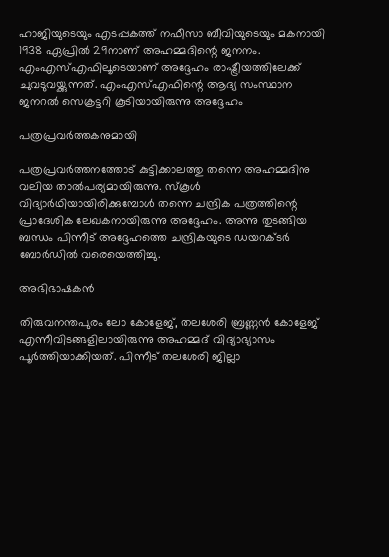ഹാജിയുടെയും എടപ്പകത്ത് നഫീസാ ബീവിയുടെയും മകനായി 1938 ഏപ്രില്‍ 29നാണ് അഹമ്മദിന്റെ ജനനം. എംഎസ്എഫിലൂടെയാണ് അദ്ദേഹം രാഷ്ട്രീയത്തിലേക്ക് ചുവടുവയ്ക്കുന്നത്. എംഎസ്എഫിന്റെ ആദ്യ സംസ്ഥാന ജനറല്‍ സെക്രട്ടറി കൂടിയായിരുന്നു അദ്ദേഹം

പത്രപ്രവര്‍ത്തകനുമായി

പത്രപ്രവര്‍ത്തനത്തോട് കുട്ടിക്കാലത്തു തന്നെ അഹമ്മദിനു വലിയ താല്‍പര്യമായിരുന്നു. സ്‌കൂള്‍ വിദ്യാര്‍ഥിയായിരിക്കുമ്പോള്‍ തന്നെ ചന്ദ്രിക പത്രത്തിന്റെ പ്രാദേശിക ലേഖകനായിരുന്നു അദ്ദേഹം. അന്നു തുടങ്ങിയ ബന്ധം പിന്നീട് അദ്ദേഹത്തെ ചന്ദ്രികയുടെ ഡയറക്ടര്‍ ബോര്‍ഡില്‍ വരെയെത്തിച്ചു.

അഭിഭാഷകന്‍

തിരുവനന്തപുരം ലോ കോളേജ്, തലശേരി ബ്രണ്ണന്‍ കോളേജ് എന്നീവിടങ്ങളിലായിരുന്നു അഹമ്മദ് വിദ്യാഭ്യാസം പൂര്‍ത്തിയാക്കിയത്. പിന്നീട് തലശേരി ജില്ലാ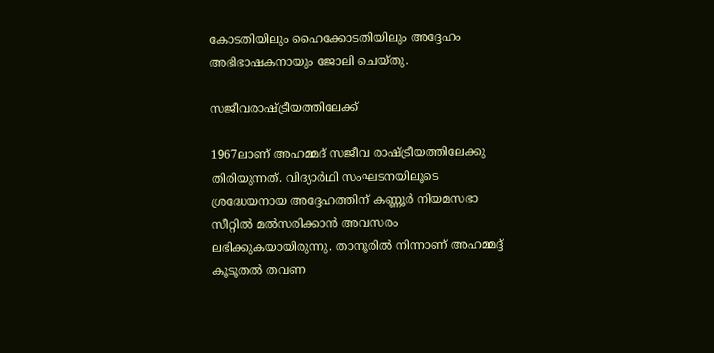കോടതിയിലും ഹൈക്കോടതിയിലും അദ്ദേഹം അഭിഭാഷകനായും ജോലി ചെയ്തു.

സജീവരാഷ്ട്രീയത്തിലേക്ക്

1967ലാണ് അഹമ്മദ് സജീവ രാഷ്ട്രീയത്തിലേക്കു തിരിയുന്നത്. വിദ്യാര്‍ഥി സംഘടനയിലൂടെ ശ്രദ്ധേയനായ അദ്ദേഹത്തിന് കണ്ണൂര്‍ നിയമസഭാ സീറ്റില്‍ മല്‍സരിക്കാന്‍ അവസരം ലഭിക്കുകയായിരുന്നു. താനൂരില്‍ നിന്നാണ് അഹമ്മദ്ദ് കൂടൂതല്‍ തവണ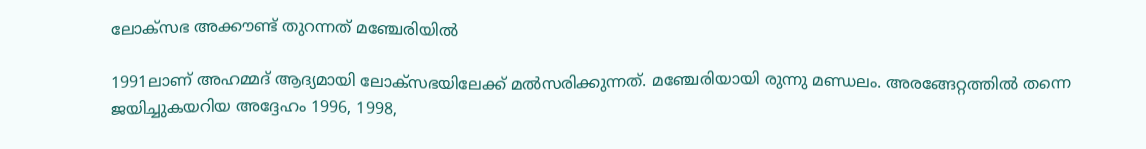ലോക്‌സഭ അക്കൗണ്ട് തുറന്നത് മഞ്ചേരിയില്‍

1991ലാണ് അഹമ്മദ് ആദ്യമായി ലോക്‌സഭയിലേക്ക് മല്‍സരിക്കുന്നത്. മഞ്ചേരിയായി രുന്നു മണ്ഡലം. അരങ്ങേറ്റത്തില്‍ തന്നെ ജയിച്ചുകയറിയ അദ്ദേഹം 1996, 1998,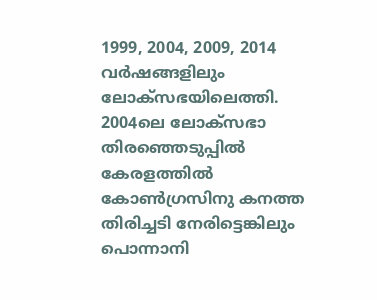1999, 2004, 2009, 2014 വര്‍ഷങ്ങളിലും ലോക്‌സഭയിലെത്തി. 2004ലെ ലോക്‌സഭാ തിരഞ്ഞെടുപ്പില്‍ കേരളത്തില്‍ കോണ്‍ഗ്രസിനു കനത്ത തിരിച്ചടി നേരിട്ടെങ്കിലും പൊന്നാനി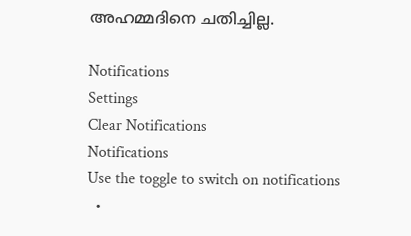അഹമ്മദിനെ ചതിച്ചില്ല.

Notifications
Settings
Clear Notifications
Notifications
Use the toggle to switch on notifications
  •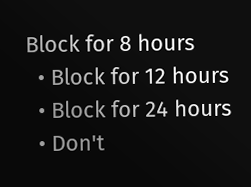Block for 8 hours
  • Block for 12 hours
  • Block for 24 hours
  • Don't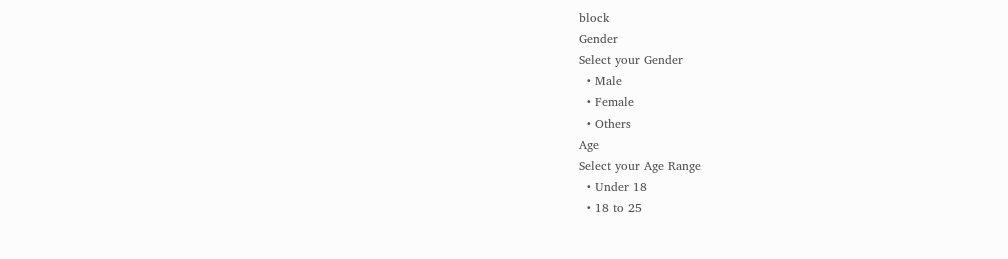block
Gender
Select your Gender
  • Male
  • Female
  • Others
Age
Select your Age Range
  • Under 18
  • 18 to 25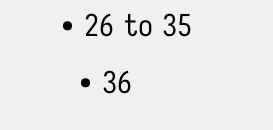• 26 to 35
  • 36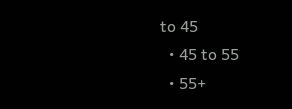to 45
  • 45 to 55
  • 55+